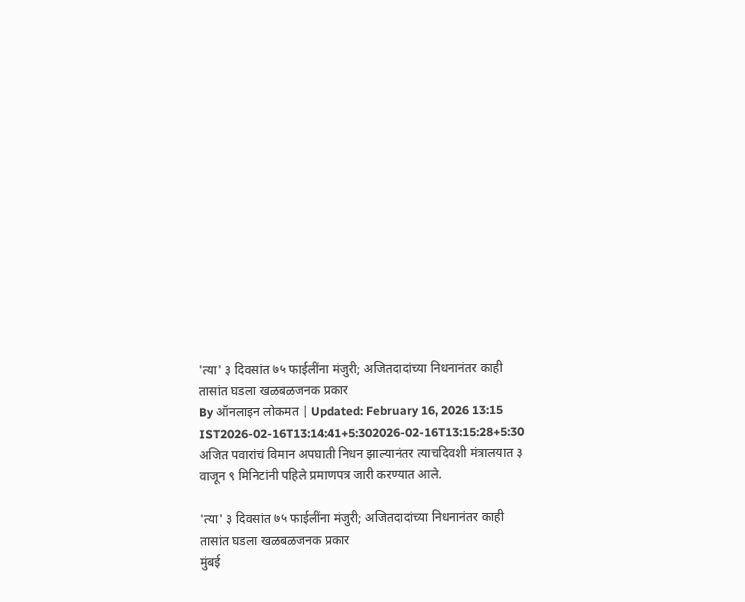'त्या' ३ दिवसांत ७५ फाईलींना मंजुरी; अजितदादांच्या निधनानंतर काही तासांत घडला खळबळजनक प्रकार
By ऑनलाइन लोकमत | Updated: February 16, 2026 13:15 IST2026-02-16T13:14:41+5:302026-02-16T13:15:28+5:30
अजित पवारांचं विमान अपघाती निधन झाल्यानंतर त्याचदिवशी मंत्रालयात ३ वाजून ९ मिनिटांनी पहिले प्रमाणपत्र जारी करण्यात आले.

'त्या' ३ दिवसांत ७५ फाईलींना मंजुरी; अजितदादांच्या निधनानंतर काही तासांत घडला खळबळजनक प्रकार
मुंबई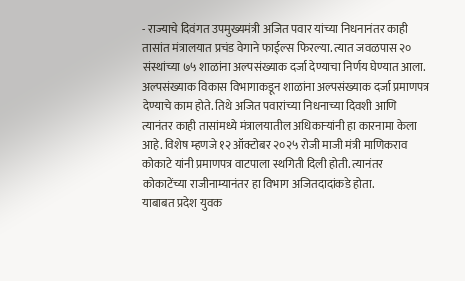- राज्याचे दिवंगत उपमुख्यमंत्री अजित पवार यांच्या निधनानंतर काही तासांत मंत्रालयात प्रचंड वेगाने फाईल्स फिरल्या. त्यात जवळपास २० संस्थांच्या ७५ शाळांना अल्पसंख्याक दर्जा देण्याचा निर्णय घेण्यात आला. अल्पसंख्याक विकास विभागाकडून शाळांना अल्पसंख्याक दर्जा प्रमाणपत्र देण्याचे काम होते. तिथे अजित पवारांच्या निधनाच्या दिवशी आणि त्यानंतर काही तासांमध्ये मंत्रालयातील अधिकाऱ्यांनी हा कारनामा केला आहे. विशेष म्हणजे १२ ऑक्टोबर २०२५ रोजी माजी मंत्री माणिकराव कोकाटे यांनी प्रमाणपत्र वाटपाला स्थगिती दिली होती. त्यानंतर कोकाटेंच्या राजीनाम्यानंतर हा विभाग अजितदादांकडे होता.
याबाबत प्रदेश युवक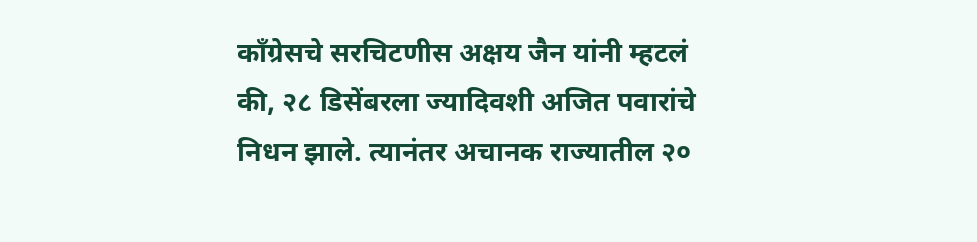काँग्रेसचे सरचिटणीस अक्षय जैन यांनी म्हटलं की, २८ डिसेंबरला ज्यादिवशी अजित पवारांचे निधन झाले. त्यानंतर अचानक राज्यातील २०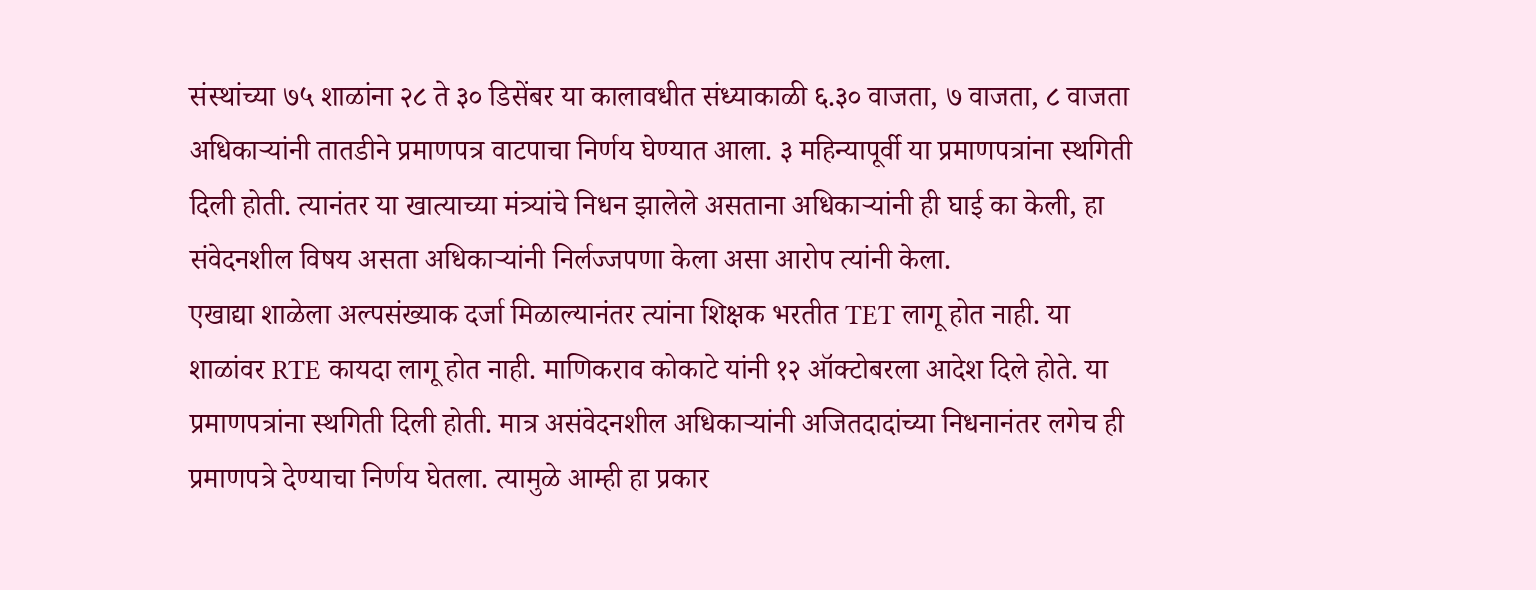संस्थांच्या ७५ शाळांना २८ ते ३० डिसेंबर या कालावधीत संध्याकाळी ६.३० वाजता, ७ वाजता, ८ वाजता अधिकाऱ्यांनी तातडीने प्रमाणपत्र वाटपाचा निर्णय घेण्यात आला. ३ महिन्यापूर्वी या प्रमाणपत्रांना स्थगिती दिली होती. त्यानंतर या खात्याच्या मंत्र्यांचे निधन झालेले असताना अधिकाऱ्यांनी ही घाई का केली, हा संवेदनशील विषय असता अधिकाऱ्यांनी निर्लज्जपणा केला असा आरोप त्यांनी केला.
एखाद्या शाळेला अल्पसंख्याक दर्जा मिळाल्यानंतर त्यांना शिक्षक भरतीत TET लागू होत नाही. या शाळांवर RTE कायदा लागू होत नाही. माणिकराव कोकाटे यांनी १२ ऑक्टोबरला आदेश दिले होते. या प्रमाणपत्रांना स्थगिती दिली होती. मात्र असंवेदनशील अधिकाऱ्यांनी अजितदादांच्या निधनानंतर लगेच ही प्रमाणपत्रे देण्याचा निर्णय घेतला. त्यामुळे आम्ही हा प्रकार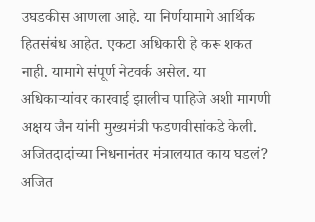उघडकीस आणला आहे. या निर्णयामागे आर्थिक हितसंबंध आहेत. एकटा अधिकारी हे करू शकत नाही. यामागे संपूर्ण नेटवर्क असेल. या अधिकाऱ्यांवर कारवाई झालीच पाहिजे अशी मागणी अक्षय जैन यांनी मुख्यमंत्री फडणवीसांकडे केली.
अजितदादांच्या निधनानंतर मंत्रालयात काय घडलं?
अजित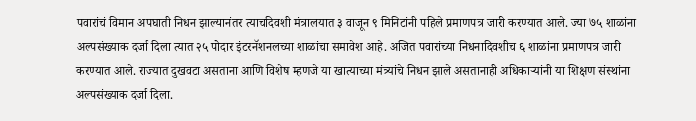पवारांचं विमान अपघाती निधन झाल्यानंतर त्याचदिवशी मंत्रालयात ३ वाजून ९ मिनिटांनी पहिले प्रमाणपत्र जारी करण्यात आले. ज्या ७५ शाळांना अल्पसंख्याक दर्जा दिला त्यात २५ पोदार इंटरनॅशनलच्या शाळांचा समावेश आहे. अजित पवारांच्या निधनादिवशीच ६ शाळांना प्रमाणपत्र जारी करण्यात आले. राज्यात दुखवटा असताना आणि विशेष म्हणजे या खात्याच्या मंत्र्यांचे निधन झाले असतानाही अधिकाऱ्यांनी या शिक्षण संस्थांना अल्पसंख्याक दर्जा दिला.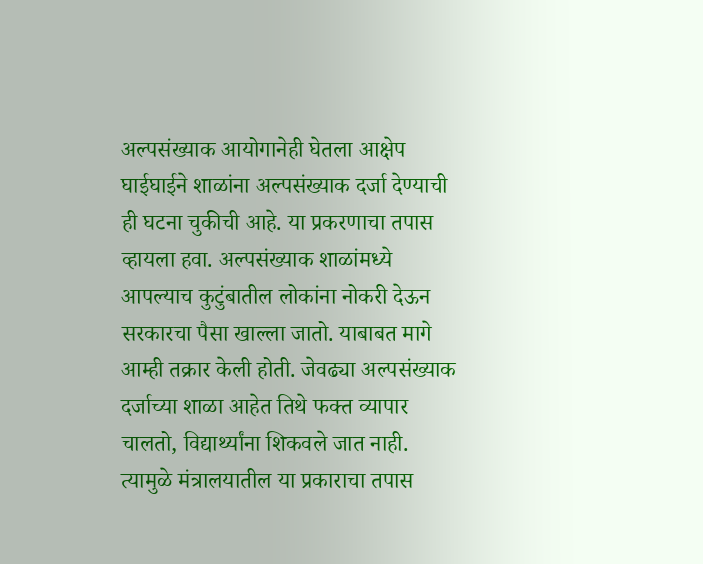अल्पसंख्याक आयोगानेही घेतला आक्षेप
घाईघाईने शाळांना अल्पसंख्याक दर्जा देण्याची ही घटना चुकीची आहे. या प्रकरणाचा तपास व्हायला हवा. अल्पसंख्याक शाळांमध्ये आपल्याच कुटुंबातील लोकांना नोकरी देऊन सरकारचा पैसा खाल्ला जातो. याबाबत मागे आम्ही तक्रार केली होती. जेवढ्या अल्पसंख्याक दर्जाच्या शाळा आहेत तिथे फक्त व्यापार चालतो, विद्यार्थ्यांना शिकवले जात नाही. त्यामुळे मंत्रालयातील या प्रकाराचा तपास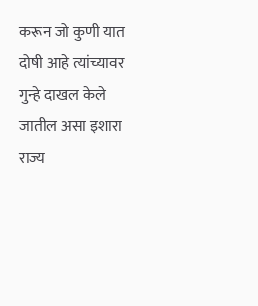करून जो कुणी यात दोषी आहे त्यांच्यावर गुन्हे दाखल केले जातील असा इशारा राज्य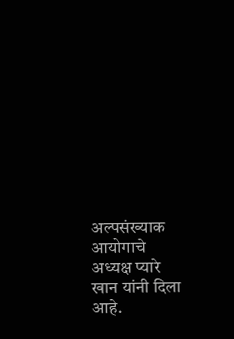अल्पसंख्याक आयोगाचे अध्यक्ष प्यारे खान यांनी दिला आहे.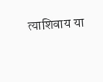त्याशिवाय या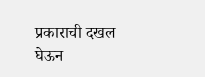प्रकाराची दखल घेऊन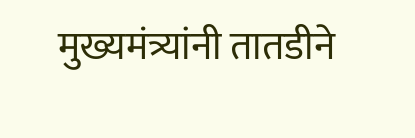मुख्यमंत्र्यांनी तातडीने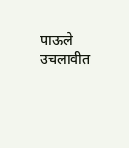पाऊले उचलावीत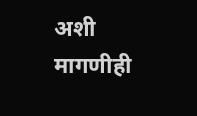अशी मागणीही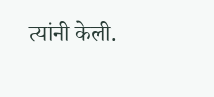त्यांनी केली.